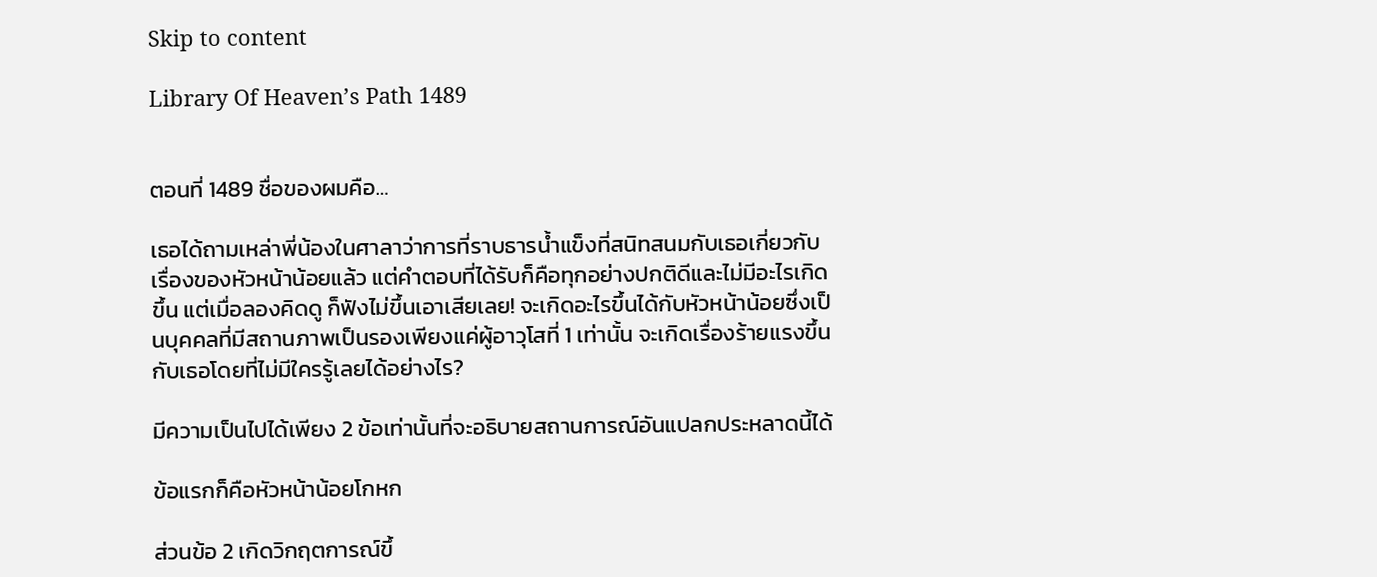Skip to content

Library Of Heaven’s Path 1489


ตอนที่ 1489 ชื่อของผมคือ…

เธอได้ถามเหล่าพี่น้องในศาลาว่าการที่ราบธารน้ำแข็งที่สนิทสนมกับเธอเกี่ยวกับเรื่องของหัวหน้าน้อยแล้ว แต่คำตอบที่ได้รับก็คือทุกอย่างปกติดีและไม่มีอะไรเกิดขึ้น แต่เมื่อลองคิดดู ก็ฟังไม่ขึ้นเอาเสียเลย! จะเกิดอะไรขึ้นได้กับหัวหน้าน้อยซึ่งเป็นบุคคลที่มีสถานภาพเป็นรองเพียงแค่ผู้อาวุโสที่ 1 เท่านั้น จะเกิดเรื่องร้ายแรงขึ้นกับเธอโดยที่ไม่มีใครรู้เลยได้อย่างไร?

มีความเป็นไปได้เพียง 2 ข้อเท่านั้นที่จะอธิบายสถานการณ์อันแปลกประหลาดนี้ได้

ข้อแรกก็คือหัวหน้าน้อยโกหก

ส่วนข้อ 2 เกิดวิกฤตการณ์ขึ้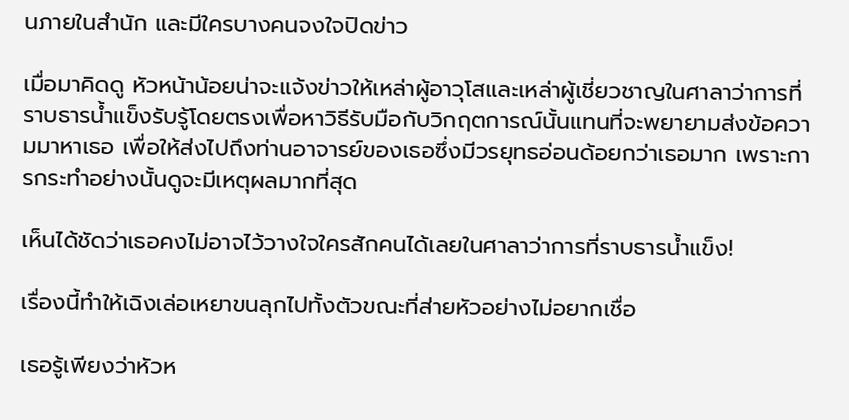นภายในสำนัก และมีใครบางคนจงใจปิดข่าว

เมื่อมาคิดดู หัวหน้าน้อยน่าจะแจ้งข่าวให้เหล่าผู้อาวุโสและเหล่าผู้เชี่ยวชาญในศาลาว่าการที่ราบธารน้ำแข็งรับรู้โดยตรงเพื่อหาวิธีรับมือกับวิกฤตการณ์นั้นแทนที่จะพยายามส่งข้อความมาหาเธอ เพื่อให้ส่งไปถึงท่านอาจารย์ของเธอซึ่งมีวรยุทธอ่อนด้อยกว่าเธอมาก เพราะการกระทำอย่างนั้นดูจะมีเหตุผลมากที่สุด

เห็นได้ชัดว่าเธอคงไม่อาจไว้วางใจใครสักคนได้เลยในศาลาว่าการที่ราบธารน้ำแข็ง!

เรื่องนี้ทำให้เฉิงเล่อเหยาขนลุกไปทั้งตัวขณะที่ส่ายหัวอย่างไม่อยากเชื่อ

เธอรู้เพียงว่าหัวห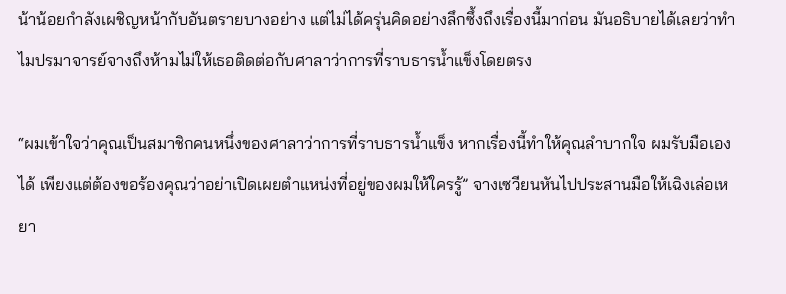น้าน้อยกำลังเผชิญหน้ากับอันตรายบางอย่าง แต่ไม่ได้ครุ่นคิดอย่างลึกซึ้งถึงเรื่องนี้มาก่อน มันอธิบายได้เลยว่าทำไมปรมาจารย์จางถึงห้ามไม่ให้เธอติดต่อกับศาลาว่าการที่ราบธารน้ำแข็งโดยตรง

“ผมเข้าใจว่าคุณเป็นสมาชิกคนหนึ่งของศาลาว่าการที่ราบธารน้ำแข็ง หากเรื่องนี้ทำให้คุณลำบากใจ ผมรับมือเองได้ เพียงแต่ต้องขอร้องคุณว่าอย่าเปิดเผยตำแหน่งที่อยู่ของผมให้ใครรู้” จางเซวียนหันไปประสานมือให้เฉิงเล่อเหยา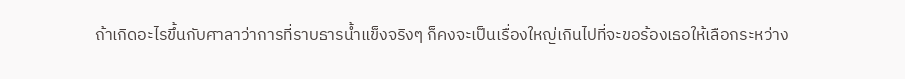ถ้าเกิดอะไรขึ้นกับศาลาว่าการที่ราบธารน้ำแข็งจริงๆ ก็คงจะเป็นเรื่องใหญ่เกินไปที่จะขอร้องเธอให้เลือกระหว่าง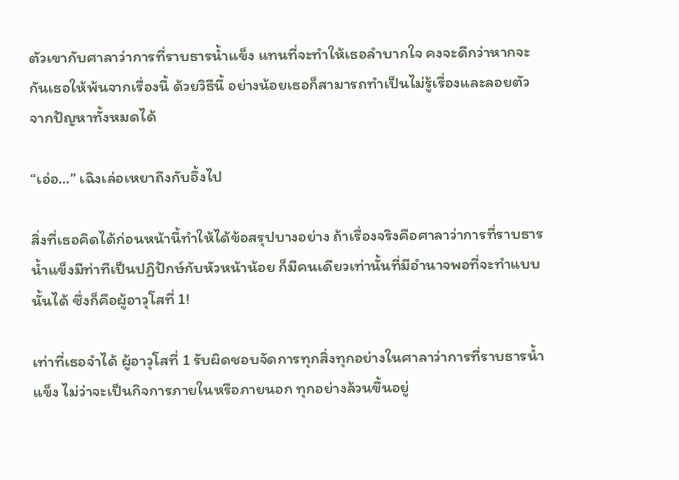ตัวเขากับศาลาว่าการที่ราบธารน้ำแข็ง แทนที่จะทำให้เธอลำบากใจ คงจะดีกว่าหากจะกันเธอให้พ้นจากเรื่องนี้ ด้วยวิธีนี้ อย่างน้อยเธอก็สามารถทำเป็นไม่รู้เรื่องและลอยตัวจากปัญหาทั้งหมดได้

“เอ่อ…” เฉิงเล่อเหยาถึงกับอึ้งไป

สิ่งที่เธอคิดได้ก่อนหน้านี้ทำให้ได้ข้อสรุปบางอย่าง ถ้าเรื่องจริงคือศาลาว่าการที่ราบธารน้ำแข็งมีท่าทีเป็นปฏิปักษ์กับหัวหน้าน้อย ก็มีคนเดียวเท่านั้นที่มีอำนาจพอที่จะทำแบบนั้นได้ ซึ่งก็คือผู้อาวุโสที่ 1!

เท่าที่เธอจำได้ ผู้อาวุโสที่ 1 รับผิดชอบจัดการทุกสิ่งทุกอย่างในศาลาว่าการที่ราบธารน้ำแข็ง ไม่ว่าจะเป็นกิจการภายในหรือภายนอก ทุกอย่างล้วนขึ้นอยู่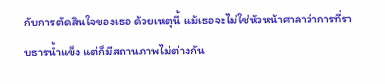กับการตัดสินใจของเธอ ด้วยเหตุนี้ แม้เธอจะไม่ใช่หัวหน้าศาลาว่าการที่ราบธารน้ำแข็ง แต่ก็มีสถานภาพไม่ต่างกัน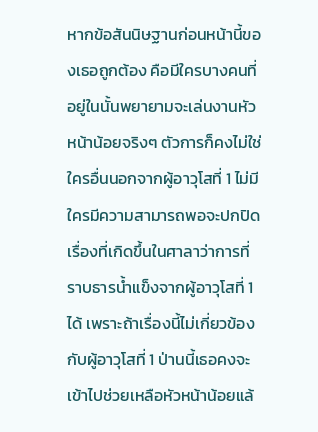หากข้อสันนิษฐานก่อนหน้านี้ของเธอถูกต้อง คือมีใครบางคนที่อยู่ในนั้นพยายามจะเล่นงานหัวหน้าน้อยจริงๆ ตัวการก็คงไม่ใช่ใครอื่นนอกจากผู้อาวุโสที่ 1 ไม่มีใครมีความสามารถพอจะปกปิดเรื่องที่เกิดขึ้นในศาลาว่าการที่ราบธารน้ำแข็งจากผู้อาวุโสที่ 1 ได้ เพราะถ้าเรื่องนี้ไม่เกี่ยวข้องกับผู้อาวุโสที่ 1 ป่านนี้เธอคงจะเข้าไปช่วยเหลือหัวหน้าน้อยแล้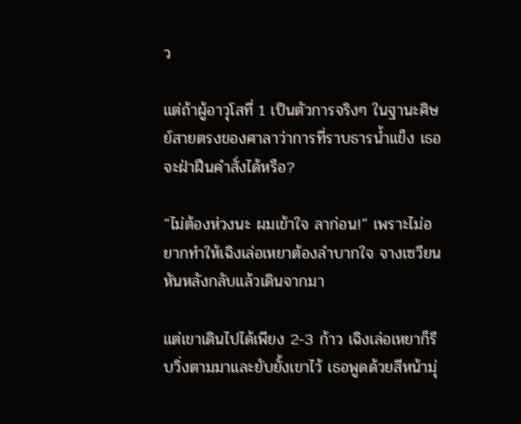ว

แต่ถ้าผู้อาวุโสที่ 1 เป็นตัวการจริงๆ ในฐานะศิษย์สายตรงของศาลาว่าการที่ราบธารน้ำแข็ง เธอจะฝ่าฝืนคำสั่งได้หรือ?

“ไม่ต้องห่วงนะ ผมเข้าใจ ลาก่อน!” เพราะไม่อยากทำให้เฉิงเล่อเหยาต้องลำบากใจ จางเซวียนหันหลังกลับแล้วเดินจากมา

แต่เขาเดินไปได้เพียง 2-3 ก้าว เฉิงเล่อเหยาก็รีบวิ่งตามมาและยับยั้งเขาไว้ เธอพูดด้วยสีหน้ามุ่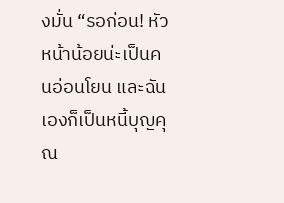งมั่น “รอก่อน! หัวหน้าน้อยน่ะเป็นคนอ่อนโยน และฉันเองก็เป็นหนี้บุญคุณ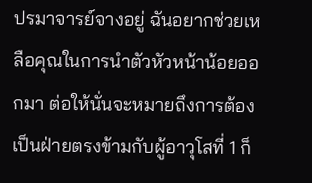ปรมาจารย์จางอยู่ ฉันอยากช่วยเหลือคุณในการนำตัวหัวหน้าน้อยออกมา ต่อให้นั่นจะหมายถึงการต้องเป็นฝ่ายตรงข้ามกับผู้อาวุโสที่ 1 ก็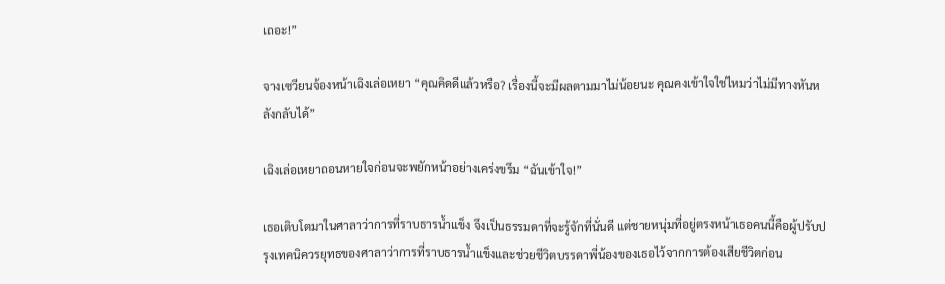เถอะ!”

จางเซวียนจ้องหน้าเฉิงเล่อเหยา “คุณคิดดีแล้วหรือ? เรื่องนี้จะมีผลตามมาไม่น้อยนะ คุณคงเข้าใจใช่ไหมว่าไม่มีทางหันหลังกลับได้”

เฉิงเล่อเหยาถอนหายใจก่อนจะพยักหน้าอย่างเคร่งขรึม “ฉันเข้าใจ!”

เธอเติบโตมาในศาลาว่าการที่ราบธารน้ำแข็ง จึงเป็นธรรมดาที่จะรู้จักที่นั่นดี แต่ชายหนุ่มที่อยู่ตรงหน้าเธอคนนี้คือผู้ปรับปรุงเทคนิควรยุทธของศาลาว่าการที่ราบธารน้ำแข็งและช่วยชีวิตบรรดาพี่น้องของเธอไว้จากการต้องเสียชีวิตก่อน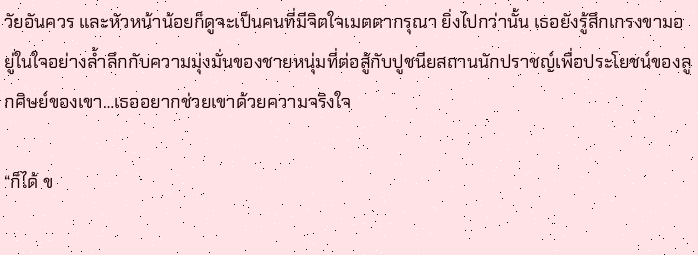วัยอันควร และหัวหน้าน้อยก็ดูจะเป็นคนที่มีจิตใจเมตตากรุณา ยิ่งไปกว่านั้น เธอยังรู้สึกเกรงขามอยู่ในใจอย่างล้ำลึกกับความมุ่งมั่นของชายหนุ่มที่ต่อสู้กับปูชนียสถานนักปราชญ์เพื่อประโยชน์ของลูกศิษย์ของเขา…เธออยากช่วยเขาด้วยความจริงใจ

“ก็ได้ ข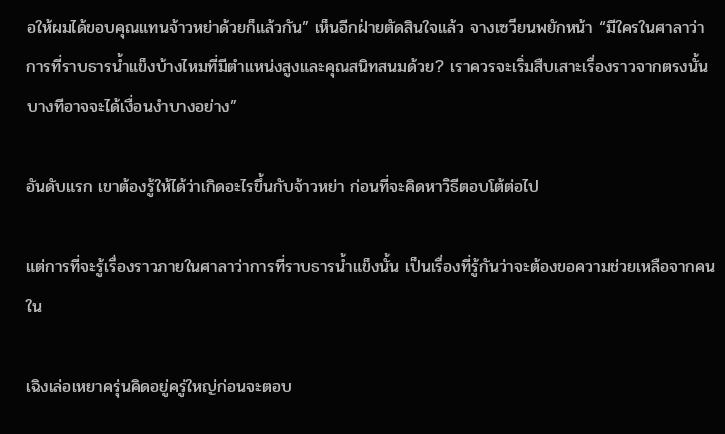อให้ผมได้ขอบคุณแทนจ้าวหย่าด้วยก็แล้วกัน” เห็นอีกฝ่ายตัดสินใจแล้ว จางเซวียนพยักหน้า “มีใครในศาลาว่าการที่ราบธารน้ำแข็งบ้างไหมที่มีตำแหน่งสูงและคุณสนิทสนมด้วย? เราควรจะเริ่มสืบเสาะเรื่องราวจากตรงนั้น บางทีอาจจะได้เงื่อนงำบางอย่าง”

อันดับแรก เขาต้องรู้ให้ได้ว่าเกิดอะไรขึ้นกับจ้าวหย่า ก่อนที่จะคิดหาวิธีตอบโต้ต่อไป

แต่การที่จะรู้เรื่องราวภายในศาลาว่าการที่ราบธารน้ำแข็งนั้น เป็นเรื่องที่รู้กันว่าจะต้องขอความช่วยเหลือจากคนใน

เฉิงเล่อเหยาครุ่นคิดอยู่ครู่ใหญ่ก่อนจะตอบ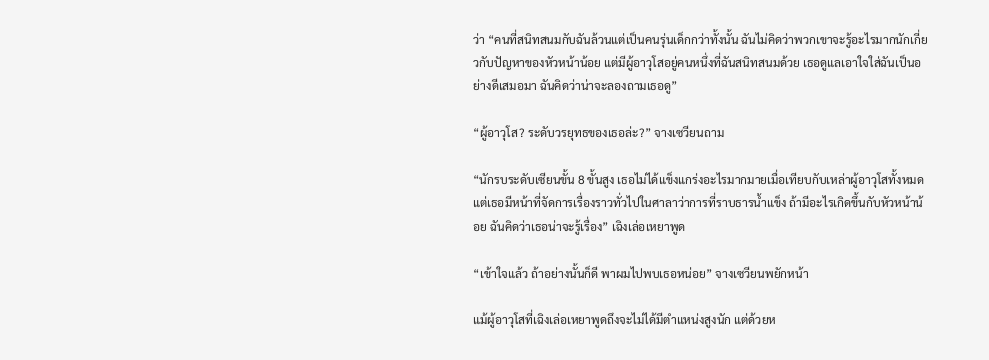ว่า “คนที่สนิทสนมกับฉันล้วนแต่เป็นคนรุ่นเด็กกว่าทั้งนั้น ฉันไม่คิดว่าพวกเขาจะรู้อะไรมากนักเกี่ยวกับปัญหาของหัวหน้าน้อย แต่มีผู้อาวุโสอยู่คนหนึ่งที่ฉันสนิทสนมด้วย เธอดูแลเอาใจใส่ฉันเป็นอย่างดีเสมอมา ฉันคิดว่าน่าจะลองถามเธอดู”

“ผู้อาวุโส? ระดับวรยุทธของเธอล่ะ?” จางเซวียนถาม

“นักรบระดับเซียนขั้น 8 ขั้นสูง เธอไม่ได้แข็งแกร่งอะไรมากมายเมื่อเทียบกับเหล่าผู้อาวุโสทั้งหมด แต่เธอมีหน้าที่จัดการเรื่องราวทั่วไปในศาลาว่าการที่ราบธารน้ำแข็ง ถ้ามีอะไรเกิดขึ้นกับหัวหน้าน้อย ฉันคิดว่าเธอน่าจะรู้เรื่อง” เฉิงเล่อเหยาพูด

“เข้าใจแล้ว ถ้าอย่างนั้นก็ดี พาผมไปพบเธอหน่อย” จางเซวียนพยักหน้า

แม้ผู้อาวุโสที่เฉิงเล่อเหยาพูดถึงจะไม่ได้มีตำแหน่งสูงนัก แต่ด้วยห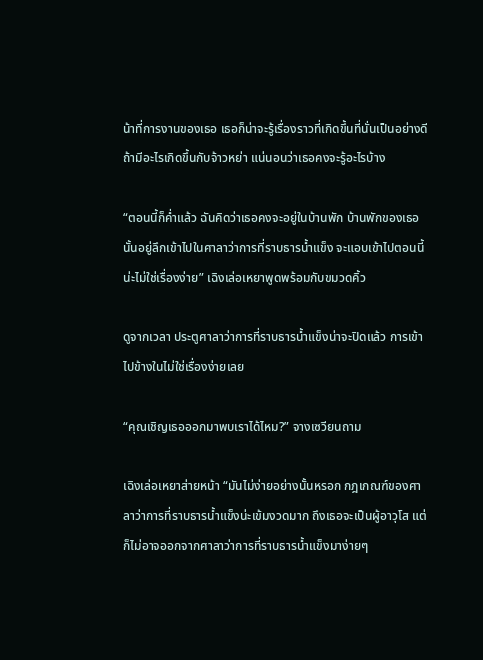น้าที่การงานของเธอ เธอก็น่าจะรู้เรื่องราวที่เกิดขึ้นที่นั่นเป็นอย่างดี ถ้ามีอะไรเกิดขึ้นกับจ้าวหย่า แน่นอนว่าเธอคงจะรู้อะไรบ้าง

“ตอนนี้ก็ค่ำแล้ว ฉันคิดว่าเธอคงจะอยู่ในบ้านพัก บ้านพักของเธอนั้นอยู่ลึกเข้าไปในศาลาว่าการที่ราบธารน้ำแข็ง จะแอบเข้าไปตอนนี้น่ะไม่ใช่เรื่องง่าย” เฉิงเล่อเหยาพูดพร้อมกับขมวดคิ้ว

ดูจากเวลา ประตูศาลาว่าการที่ราบธารน้ำแข็งน่าจะปิดแล้ว การเข้าไปข้างในไม่ใช่เรื่องง่ายเลย

“คุณเชิญเธอออกมาพบเราได้ไหม?” จางเซวียนถาม

เฉิงเล่อเหยาส่ายหน้า “มันไม่ง่ายอย่างนั้นหรอก กฎเกณฑ์ของศาลาว่าการที่ราบธารน้ำแข็งน่ะเข้มงวดมาก ถึงเธอจะเป็นผู้อาวุโส แต่ก็ไม่อาจออกจากศาลาว่าการที่ราบธารน้ำแข็งมาง่ายๆ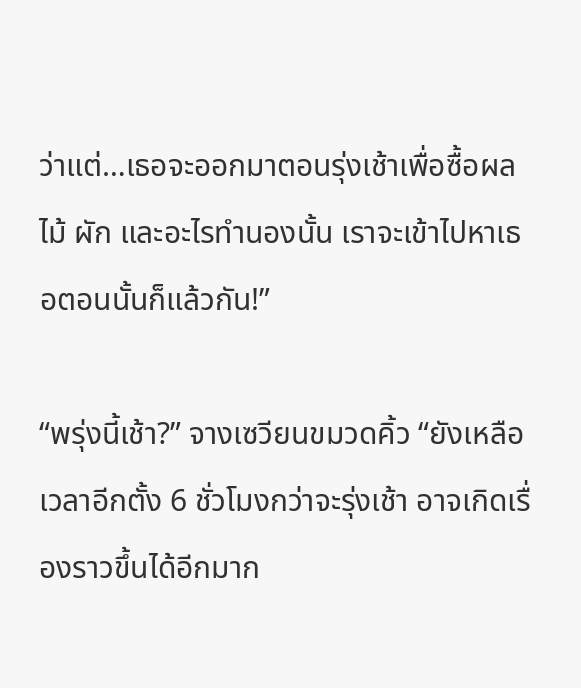ว่าแต่…เธอจะออกมาตอนรุ่งเช้าเพื่อซื้อผลไม้ ผัก และอะไรทำนองนั้น เราจะเข้าไปหาเธอตอนนั้นก็แล้วกัน!”

“พรุ่งนี้เช้า?” จางเซวียนขมวดคิ้ว “ยังเหลือเวลาอีกตั้ง 6 ชั่วโมงกว่าจะรุ่งเช้า อาจเกิดเรื่องราวขึ้นได้อีกมาก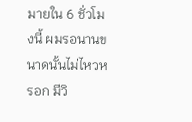มายใน 6 ชั่วโมงนี้ ผมรอนานขนาดนั้นไม่ไหวหรอก มีวิ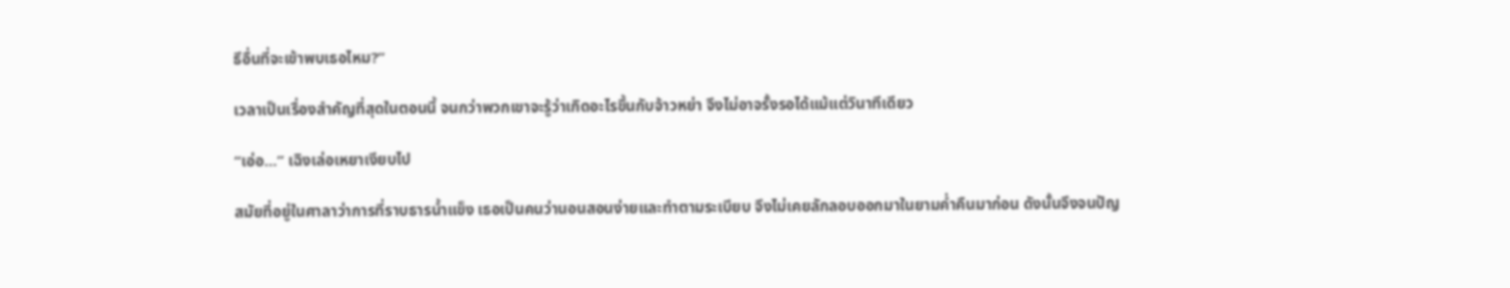ธีอื่นที่จะเข้าพบเธอไหม?”

เวลาเป็นเรื่องสำคัญที่สุดในตอนนี้ จนกว่าพวกเขาจะรู้ว่าเกิดอะไรขึ้นกับจ้าวหย่า จึงไม่อาจรั้งรอได้แม้แต่วินาทีเดียว

“เอ่อ…” เฉิงเล่อเหยาเงียบไป

สมัยที่อยู่ในศาลาว่าการที่ราบธารน้ำแข็ง เธอเป็นคนว่านอนสอนง่ายและทำตามระเบียบ จึงไม่เคยลักลอบออกมาในยามค่ำคืนมาก่อน ดังนั้นจึงจนปัญ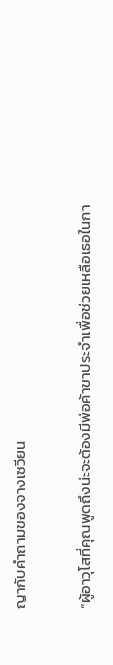ญากับคำถามของจางเซวียน

“ผู้อาวุโสที่คุณพูดถึงน่ะจะต้องมีพ่อค้าขาประจำเพื่อช่วยเหลือเธอในกา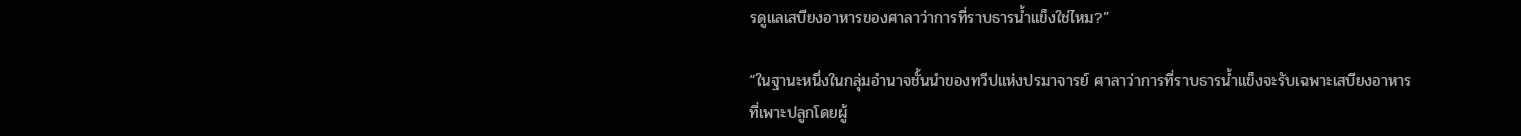รดูแลเสบียงอาหารของศาลาว่าการที่ราบธารน้ำแข็งใช่ไหม?”

“ในฐานะหนึ่งในกลุ่มอำนาจชั้นนำของทวีปแห่งปรมาจารย์ ศาลาว่าการที่ราบธารน้ำแข็งจะรับเฉพาะเสบียงอาหารที่เพาะปลูกโดยผู้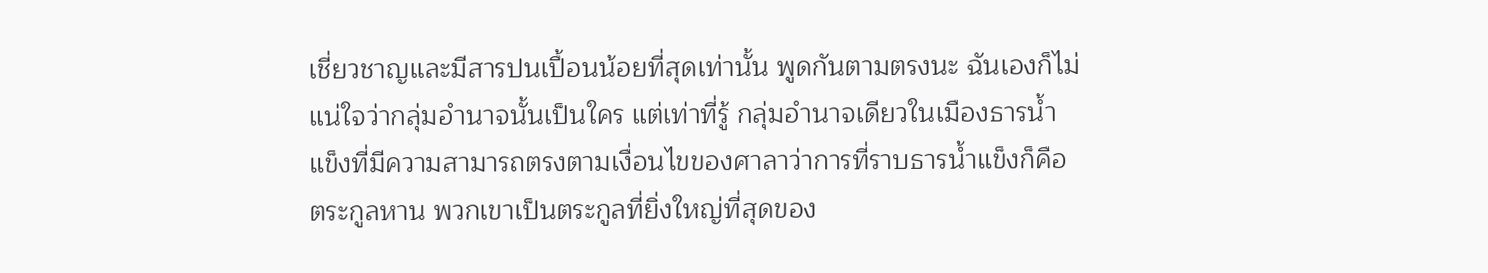เชี่ยวชาญและมีสารปนเปื้อนน้อยที่สุดเท่านั้น พูดกันตามตรงนะ ฉันเองก็ไม่แน่ใจว่ากลุ่มอำนาจนั้นเป็นใคร แต่เท่าที่รู้ กลุ่มอำนาจเดียวในเมืองธารน้ำแข็งที่มีความสามารถตรงตามเงื่อนไขของศาลาว่าการที่ราบธารน้ำแข็งก็คือตระกูลหาน พวกเขาเป็นตระกูลที่ยิ่งใหญ่ที่สุดของ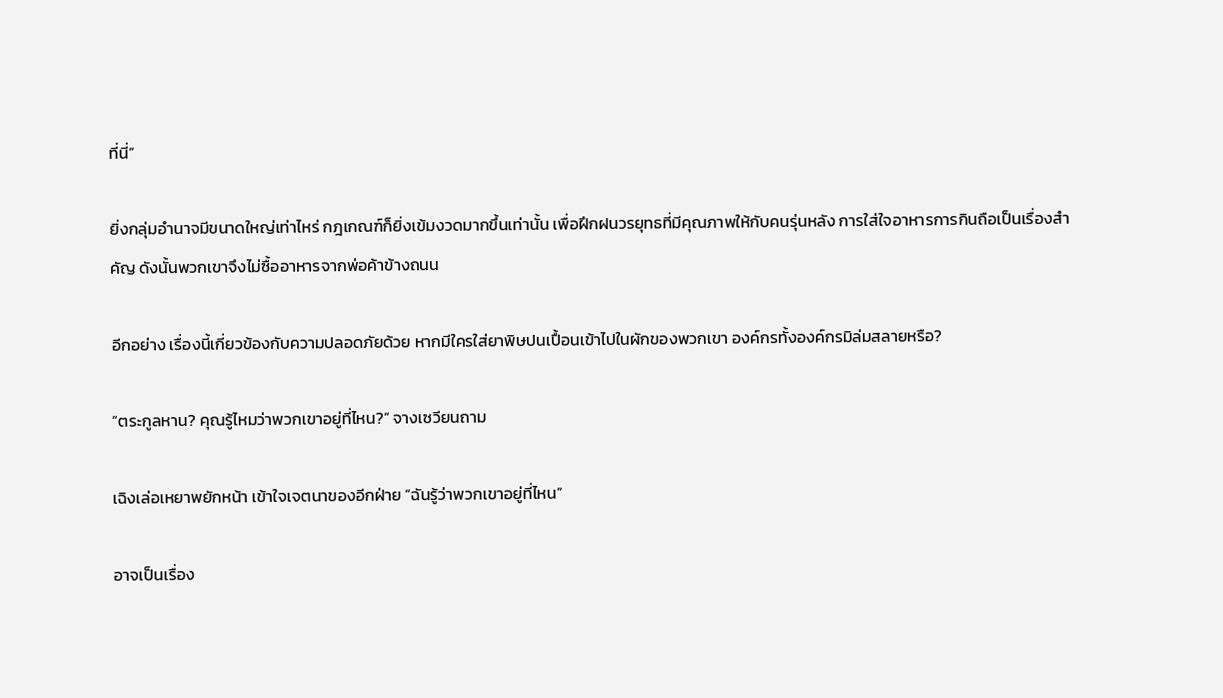ที่นี่”

ยิ่งกลุ่มอำนาจมีขนาดใหญ่เท่าไหร่ กฎเกณฑ์ก็ยิ่งเข้มงวดมากขึ้นเท่านั้น เพื่อฝึกฝนวรยุทธที่มีคุณภาพให้กับคนรุ่นหลัง การใส่ใจอาหารการกินถือเป็นเรื่องสำคัญ ดังนั้นพวกเขาจึงไม่ซื้ออาหารจากพ่อค้าข้างถนน

อีกอย่าง เรื่องนี้เกี่ยวข้องกับความปลอดภัยด้วย หากมีใครใส่ยาพิษปนเปื้อนเข้าไปในผักของพวกเขา องค์กรทั้งองค์กรมิล่มสลายหรือ?

“ตระกูลหาน? คุณรู้ไหมว่าพวกเขาอยู่ที่ไหน?” จางเซวียนถาม

เฉิงเล่อเหยาพยักหน้า เข้าใจเจตนาของอีกฝ่าย “ฉันรู้ว่าพวกเขาอยู่ที่ไหน”

อาจเป็นเรื่อง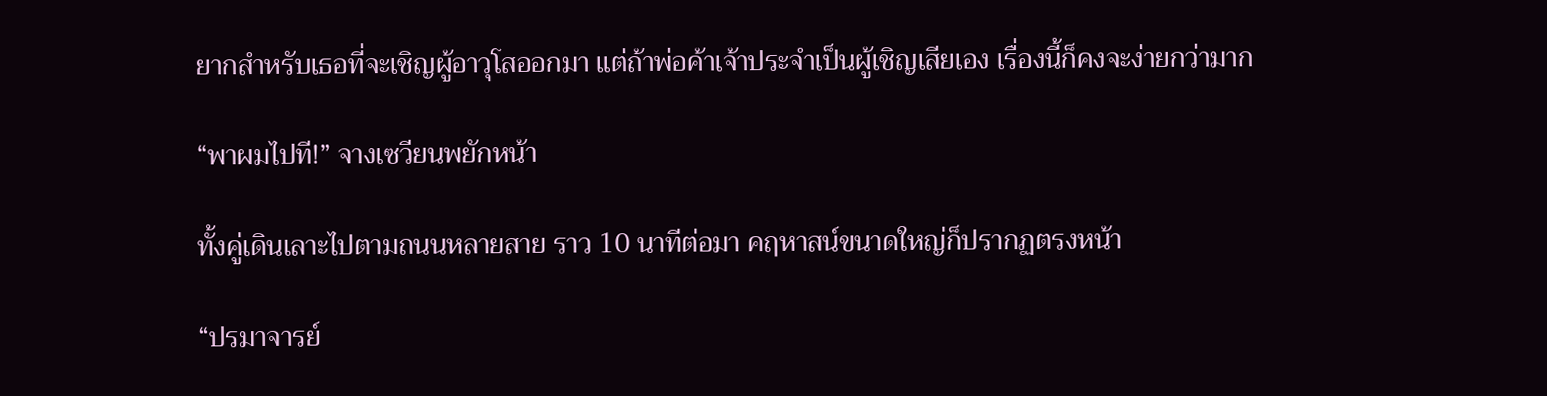ยากสำหรับเธอที่จะเชิญผู้อาวุโสออกมา แต่ถ้าพ่อค้าเจ้าประจำเป็นผู้เชิญเสียเอง เรื่องนี้ก็คงจะง่ายกว่ามาก

“พาผมไปที!” จางเซวียนพยักหน้า

ทั้งคู่เดินเลาะไปตามถนนหลายสาย ราว 10 นาทีต่อมา คฤหาสน์ขนาดใหญ่ก็ปรากฏตรงหน้า

“ปรมาจารย์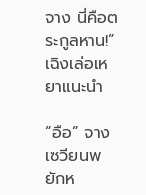จาง นี่คือตระกูลหาน!” เฉิงเล่อเหยาแนะนำ

“อือ” จางเซวียนพยักห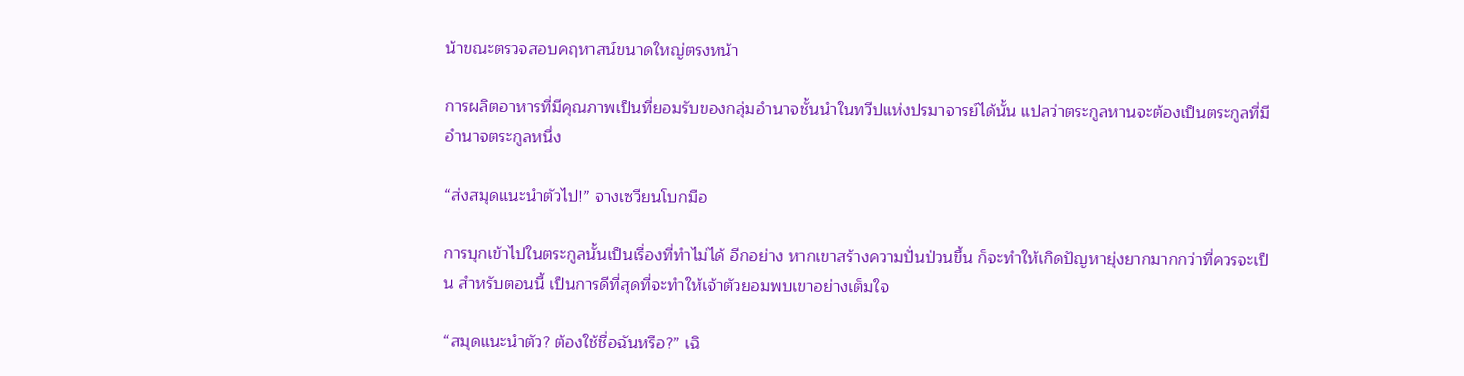น้าขณะตรวจสอบคฤหาสน์ขนาดใหญ่ตรงหน้า

การผลิตอาหารที่มีคุณภาพเป็นที่ยอมรับของกลุ่มอำนาจชั้นนำในทวีปแห่งปรมาจารย์ได้นั้น แปลว่าตระกูลหานจะต้องเป็นตระกูลที่มีอำนาจตระกูลหนึ่ง

“ส่งสมุดแนะนำตัวไป!” จางเซวียนโบกมือ

การบุกเข้าไปในตระกูลนั้นเป็นเรื่องที่ทำไม่ได้ อีกอย่าง หากเขาสร้างความปั่นป่วนขึ้น ก็จะทำให้เกิดปัญหายุ่งยากมากกว่าที่ควรจะเป็น สำหรับตอนนี้ เป็นการดีที่สุดที่จะทำให้เจ้าตัวยอมพบเขาอย่างเต็มใจ

“สมุดแนะนำตัว? ต้องใช้ชื่อฉันหรือ?” เฉิ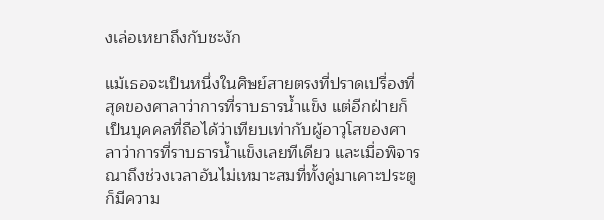งเล่อเหยาถึงกับชะงัก

แม้เธอจะเป็นหนึ่งในศิษย์สายตรงที่ปราดเปรื่องที่สุดของศาลาว่าการที่ราบธารน้ำแข็ง แต่อีกฝ่ายก็เป็นบุคคลที่ถือได้ว่าเทียบเท่ากับผู้อาวุโสของศาลาว่าการที่ราบธารน้ำแข็งเลยทีเดียว และเมื่อพิจารณาถึงช่วงเวลาอันไม่เหมาะสมที่ทั้งคู่มาเคาะประตู ก็มีความ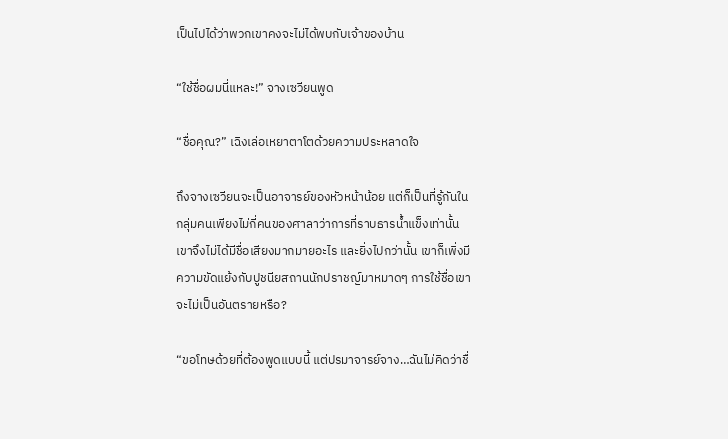เป็นไปได้ว่าพวกเขาคงจะไม่ได้พบกับเจ้าของบ้าน

“ใช้ชื่อผมนี่แหละ!” จางเซวียนพูด

“ชื่อคุณ?” เฉิงเล่อเหยาตาโตด้วยความประหลาดใจ

ถึงจางเซวียนจะเป็นอาจารย์ของหัวหน้าน้อย แต่ก็เป็นที่รู้กันในกลุ่มคนเพียงไม่กี่คนของศาลาว่าการที่ราบธารน้ำแข็งเท่านั้น เขาจึงไม่ได้มีชื่อเสียงมากมายอะไร และยิ่งไปกว่านั้น เขาก็เพิ่งมีความขัดแย้งกับปูชนียสถานนักปราชญ์มาหมาดๆ การใช้ชื่อเขาจะไม่เป็นอันตรายหรือ?

“ขอโทษด้วยที่ต้องพูดแบบนี้ แต่ปรมาจารย์จาง…ฉันไม่คิดว่าชื่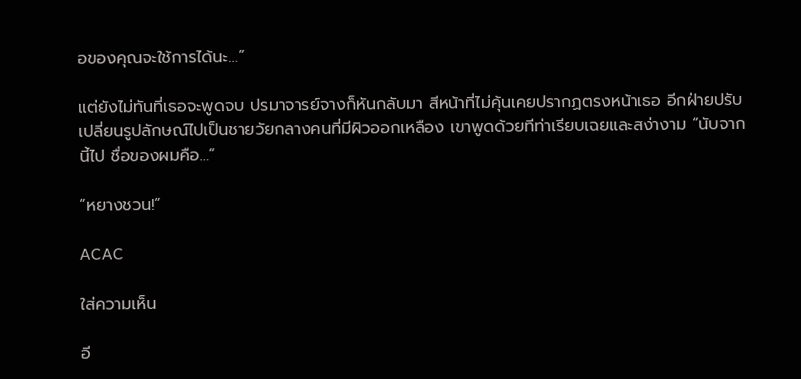อของคุณจะใช้การได้นะ…”

แต่ยังไม่ทันที่เธอจะพูดจบ ปรมาจารย์จางก็หันกลับมา สีหน้าที่ไม่คุ้นเคยปรากฏตรงหน้าเธอ อีกฝ่ายปรับเปลี่ยนรูปลักษณ์ไปเป็นชายวัยกลางคนที่มีผิวออกเหลือง เขาพูดด้วยทีท่าเรียบเฉยและสง่างาม “นับจากนี้ไป ชื่อของผมคือ…”

“หยางชวน!”

ACAC

ใส่ความเห็น

อี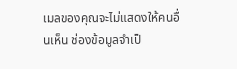เมลของคุณจะไม่แสดงให้คนอื่นเห็น ช่องข้อมูลจำเป็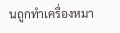นถูกทำเครื่องหมา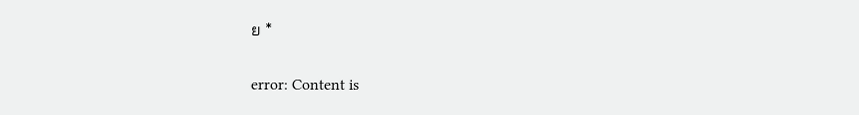ย *

error: Content is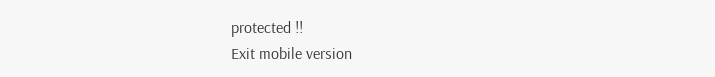protected !!
Exit mobile version